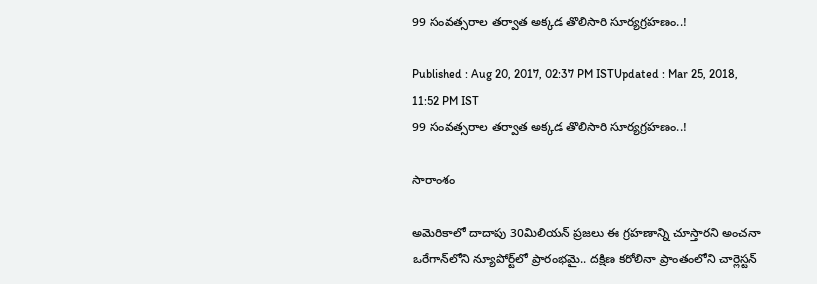99 సంవత్సరాల తర్వాత అక్కడ తొలిసారి సూర్యగ్రహణం..!

Published : Aug 20, 2017, 02:37 PM ISTUpdated : Mar 25, 2018, 11:52 PM IST
99 సంవత్సరాల తర్వాత అక్కడ తొలిసారి సూర్యగ్రహణం..!

సారాంశం

అమెరికాలో దాదాపు 30మిలియన్ ప్రజలు ఈ గ్రహణాన్ని చూస్తారని అంచనా ఒరేగాన్‌లోని న్యూపోర్ట్‌లో ప్రారంభమై.. దక్షిణ కరోలినా ప్రాంతంలోని చార్లెస్టన్‌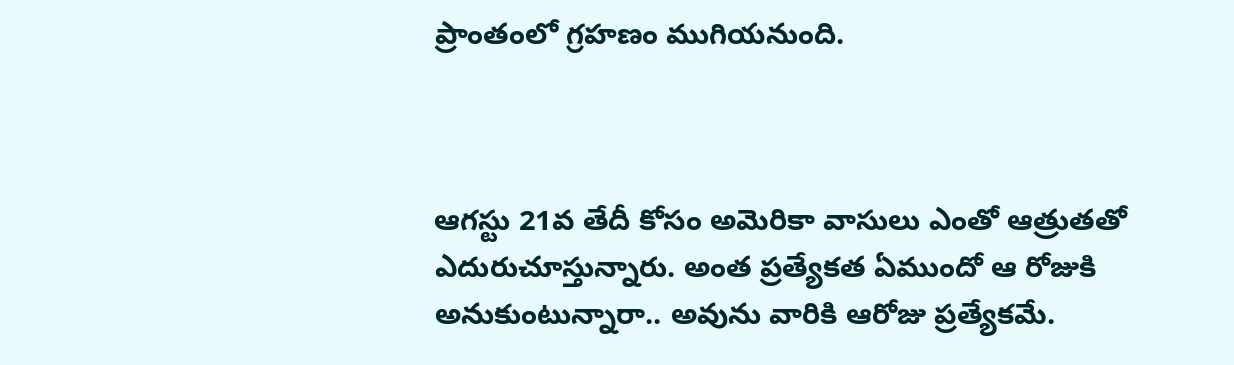ప్రాంతంలో గ్రహణం ముగియనుంది.



ఆగస్టు 21వ తేదీ కోసం అమెరికా వాసులు ఎంతో ఆత్రుతతో  ఎదురుచూస్తున్నారు. అంత ప్రత్యేకత ఏముందో ఆ రోజుకి అనుకుంటున్నారా.. అవును వారికి ఆరోజు ప్రత్యేకమే.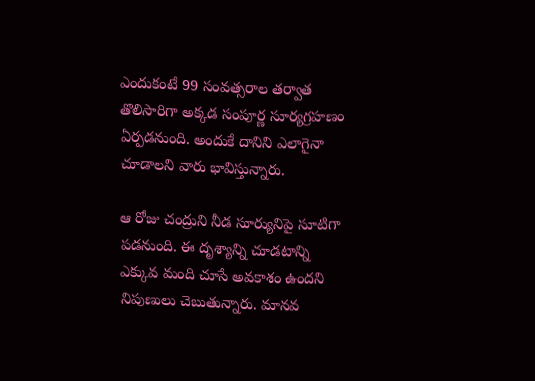ఎందుకంటే 99 సంవత్సరాల తర్వాత తొలిసారిగా అక్కడ సంపూర్ణ సూర్యగ్రహణం ఏర్పడనుంది. అందుకే దానిని ఎలాగైనా చూడాలని వారు భావిస్తున్నారు.

ఆ రోజు చంద్రుని నీడ సూర్యునిపై సూటిగా పడనుంది. ఈ దృశ్యాన్ని చూడటాన్ని ఎక్కువ మంది చూసే అవకాశం ఉందని నిపుణులు చెబుతున్నారు. మానవ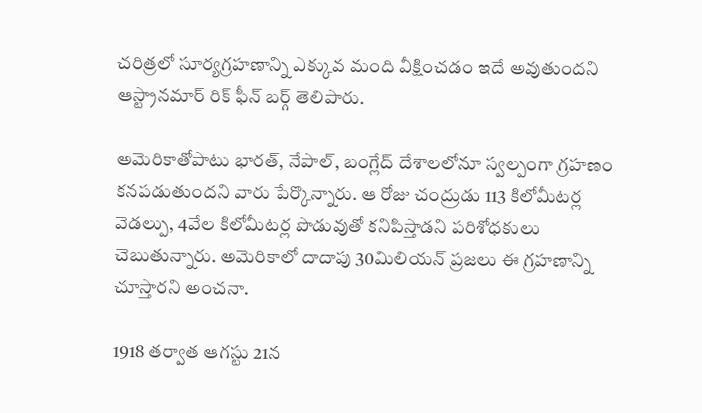చరిత్రలో సూర్యగ్రహణాన్ని ఎక్కువ మంది వీక్షించడం ఇదే అవుతుందని  ఆస్ట్రానమార్ రిక్ ఫీన్ బర్గ్ తెలిపారు.

అమెరికాతోపాటు భారత్, నేపాల్, బంగ్లేద్ దేశాలలోనూ స్వల్పంగా గ్రహణం కనపడుతుందని వారు పేర్కొన్నారు. ఆ రోజు చంద్రుడు 113 కిలోమీటర్ల వెడల్పు, 4వేల కిలోమీటర్ల పొడువుతో కనిపిస్తాడని పరిశోధకులు చెబుతున్నారు. అమెరికాలో దాదాపు 30మిలియన్ ప్రజలు ఈ గ్రహణాన్ని చూస్తారని అంచనా.

1918 తర్వాత ఆగస్టు 21న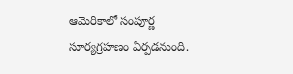ఆమెరికాలో సంపూర్ణ సూర్యగ్రహణం ఏర్పడనుంది.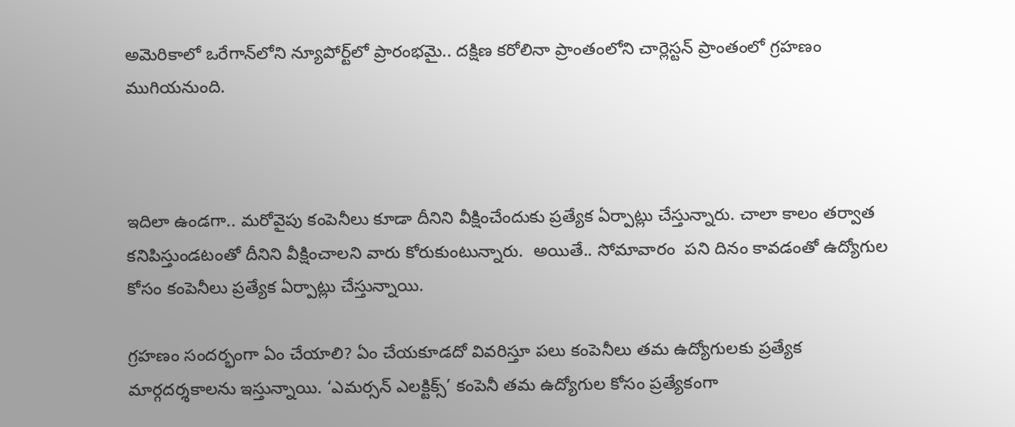అమెరికాలో ఒరేగాన్‌లోని న్యూపోర్ట్‌లో ప్రారంభమై.. దక్షిణ కరోలినా ప్రాంతంలోని చార్లెస్టన్‌ ప్రాంతంలో గ్రహణం ముగియనుంది.



ఇదిలా ఉండగా.. మరోవైపు కంపెనీలు కూడా దీనిని వీక్షించేందుకు ప్రత్యేక ఏర్పాట్లు చేస్తున్నారు. చాలా కాలం తర్వాత కనిపిస్తుండటంతో దీనిని వీక్షించాలని వారు కోరుకుంటున్నారు.  అయితే.. సోమావారం  పని దినం కావడంతో ఉద్యోగుల కోసం కంపెనీలు ప్రత్యేక ఏర్పాట్లు చేస్తున్నాయి.

గ్రహణం సందర్భంగా ఏం చేయాలి? ఏం చేయకూడదో వివరిస్తూ పలు కంపెనీలు తమ ఉద్యోగులకు ప్రత్యేక మార్గదర్శకాలను ఇస్తున్నాయి. ‘ఎమర్సన్‌ ఎలక్టిక్స్‌’ కంపెనీ తమ ఉద్యోగుల కోసం ప్రత్యేకంగా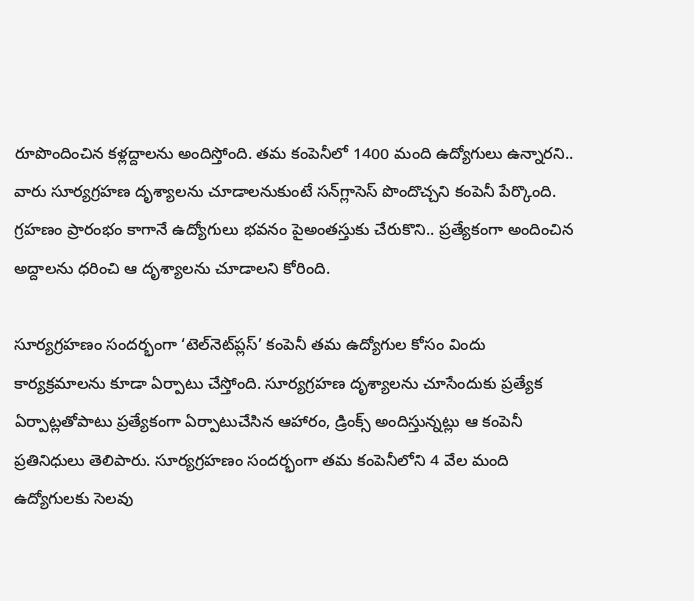రూపొందించిన కళ్లద్దాలను అందిస్తోంది. తమ కంపెనీలో 1400 మంది ఉద్యోగులు ఉన్నారని.. వారు సూర్యగ్రహణ దృశ్యాలను చూడాలనుకుంటే సన్‌గ్లాసెస్‌ పొందొచ్చని కంపెనీ పేర్కొంది. గ్రహణం ప్రారంభం కాగానే ఉద్యోగులు భవనం పైఅంతస్తుకు చేరుకొని.. ప్రత్యేకంగా అందించిన అద్దాలను ధరించి ఆ దృశ్యాలను చూడాలని కోరింది.

సూర్యగ్రహణం సందర్భంగా ‘టెల్‌నెట్‌ప్లస్‌’ కంపెనీ తమ ఉద్యోగుల కోసం విందు కార్యక్రమాలను కూడా ఏర్పాటు చేస్తోంది. సూర్యగ్రహణ దృశ్యాలను చూసేందుకు ప్రత్యేక ఏర్పాట్లతోపాటు ప్రత్యేకంగా ఏర్పాటుచేసిన ఆహారం, డ్రింక్స్‌ అందిస్తున్నట్లు ఆ కంపెనీ ప్రతినిధులు తెలిపారు. సూర్యగ్రహణం సందర్భంగా తమ కంపెనీలోని 4 వేల మంది ఉద్యోగులకు సెలవు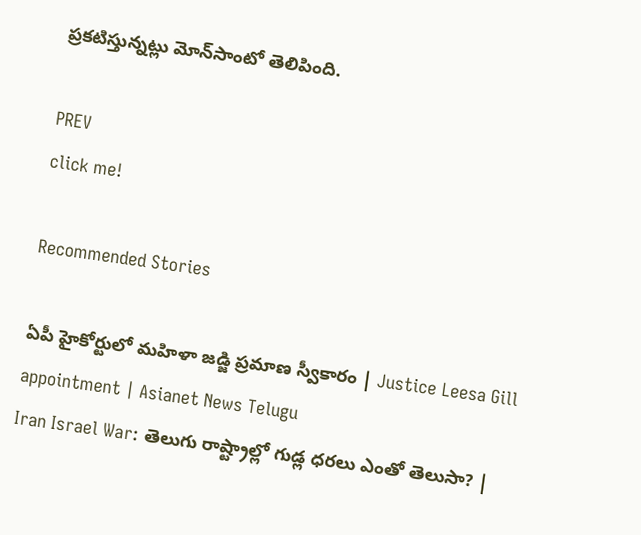ప్రకటిస్తున్నట్లు మోన్‌సాంటో తెలిపింది.

PREV
click me!

Recommended Stories

ఏపీ హైకోర్టులో మహిళా జడ్జి ప్రమాణ స్వీకారం | Justice Leesa Gill appointment | Asianet News Telugu
Iran Israel War: తెలుగు రాష్ట్రాల్లో గుడ్ల ధరలు ఎంతో తెలుసా? |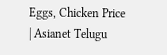Eggs, Chicken Price | Asianet Telugu